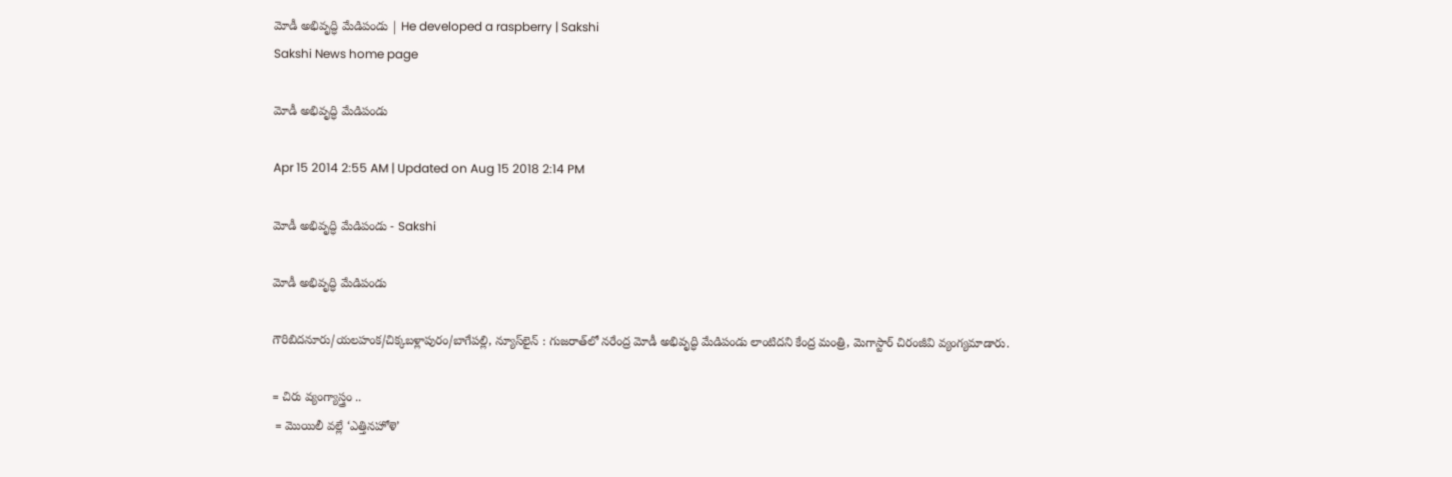మోడీ అభివృద్ధి మేడిపండు | He developed a raspberry | Sakshi
Sakshi News home page

మోడీ అభివృద్ధి మేడిపండు

Apr 15 2014 2:55 AM | Updated on Aug 15 2018 2:14 PM

మోడీ అభివృద్ధి మేడిపండు - Sakshi

మోడీ అభివృద్ధి మేడిపండు

గౌరిబిదనూరు/యలహంక/చిక్కబళ్లాపురం/బాగేపల్లి, న్యూస్‌లైన్ : గుజరాత్‌లో నరేంద్ర మోడీ అభివృద్ధి మేడిపండు లాంటిదని కేంద్ర మంత్రి, మెగాస్టార్ చిరంజీవి వ్యంగ్యమాడారు.

= చిరు వ్యంగ్యాస్త్రం ..
 = మొయిలీ వల్లే ‘ఎత్తినహోళె’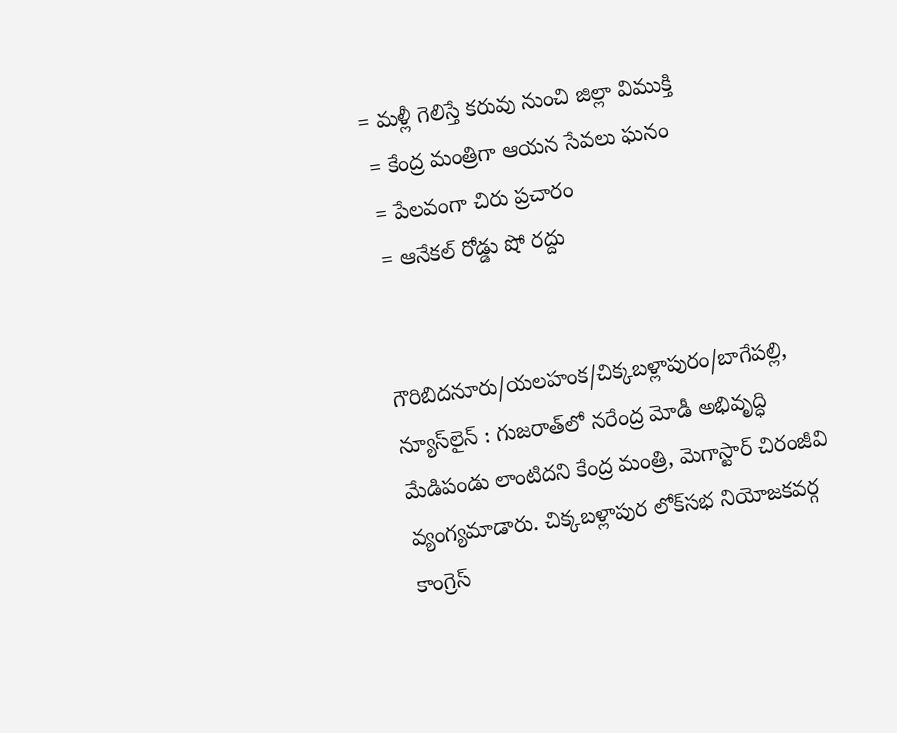= మళ్లీ గెలిస్తే కరువు నుంచి జిల్లా విముక్తి
 = కేంద్ర మంత్రిగా ఆయన సేవలు ఘనం
 = పేలవంగా చిరు ప్రచారం
 = ఆనేకల్ రోడ్డు షో రద్దు


గౌరిబిదనూరు/యలహంక/చిక్కబళ్లాపురం/బాగేపల్లి, న్యూస్‌లైన్ : గుజరాత్‌లో నరేంద్ర మోడీ అభివృద్ధి మేడిపండు లాంటిదని కేంద్ర మంత్రి, మెగాస్టార్ చిరంజీవి వ్యంగ్యమాడారు. చిక్కబళ్లాపుర లోక్‌సభ నియోజకవర్గ కాంగ్రెస్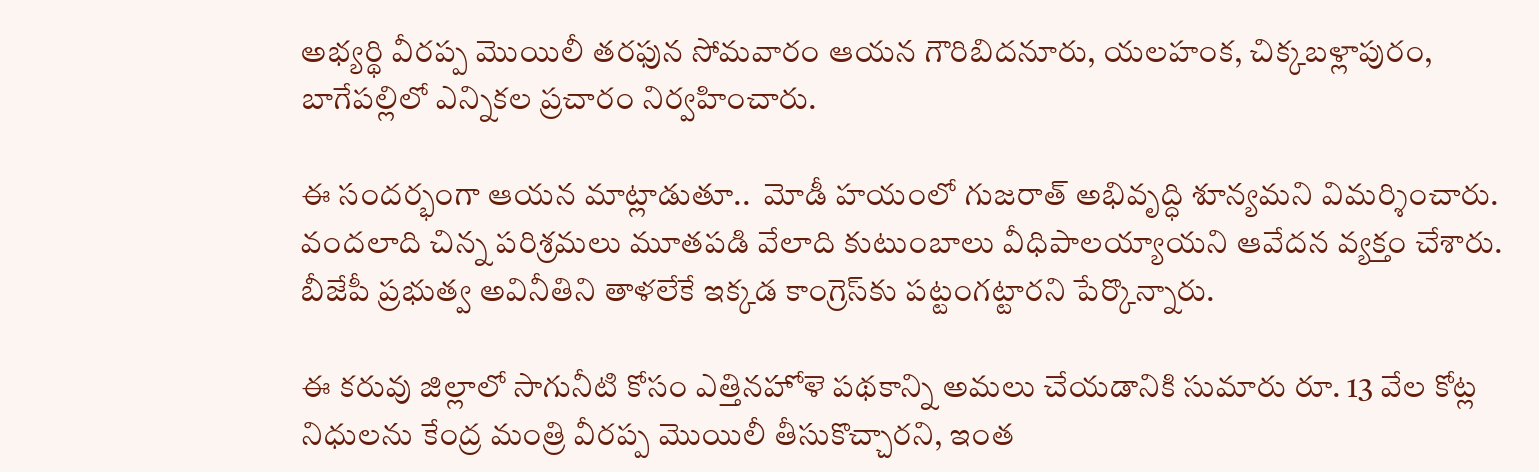అభ్యర్థి వీరప్ప మొయిలీ తరఫున సోమవారం ఆయన గౌరిబిదనూరు, యలహంక, చిక్కబళ్లాపురం, బాగేపల్లిలో ఎన్నికల ప్రచారం నిర్వహించారు.

ఈ సందర్భంగా ఆయన మాట్లాడుతూ..  మోడీ హయంలో గుజరాత్ అభివృద్ధి శూన్యమని విమర్శించారు. వందలాది చిన్న పరిశ్రమలు మూతపడి వేలాది కుటుంబాలు వీధిపాలయ్యాయని ఆవేదన వ్యక్తం చేశారు. బీజేపీ ప్రభుత్వ అవినీతిని తాళలేకే ఇక్కడ కాంగ్రెస్‌కు పట్టంగట్టారని పేర్కొన్నారు.

ఈ కరువు జిల్లాలో సాగునీటి కోసం ఎత్తినహోళె పథకాన్ని అమలు చేయడానికి సుమారు రూ. 13 వేల కోట్ల నిధులను కేంద్ర మంత్రి వీరప్ప మొయిలీ తీసుకొచ్చారని, ఇంత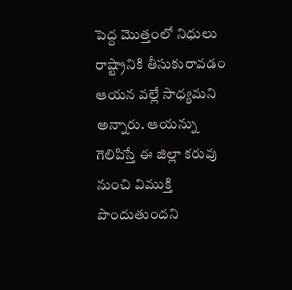పెద్ద మొత్తంలో నిధులు రాష్ట్రానికి తీసుకురావడం ఆయన వల్లే సాధ్యమని అన్నారు. ఆయన్ను గెలిపిస్తే ఈ జిల్లా కరువు నుంచి విముక్తి పొందుతుందని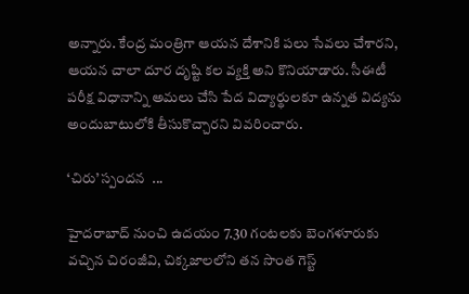అన్నారు. కేంద్ర మంత్రిగా ఆయన దేశానికి పలు సేవలు చేశారని, ఆయన చాలా దూర దృష్టి కల వ్యక్తి అని కొనియాడారు. సీఈటీ పరీక్ష విధానాన్ని అమలు చేసి పేద విద్యార్థులకూ ఉన్నత విద్యను అందుబాటులోకి తీసుకొచ్చారని వివరించారు.

‘చిరు’ స్పందన  ...

హైదరాబాద్ నుంచి ఉదయం 7.30 గంటలకు బెంగళూరుకు వచ్చిన చిరంజీవి, చిక్కజాలలోని తన సొంత గెస్ట్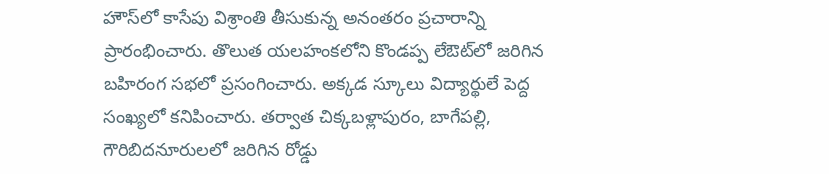హౌస్‌లో కాసేపు విశ్రాంతి తీసుకున్న అనంతరం ప్రచారాన్ని ప్రారంభించారు. తొలుత యలహంకలోని కొండప్ప లేఔట్‌లో జరిగిన బహిరంగ సభలో ప్రసంగించారు. అక్కడ స్కూలు విద్యార్థులే పెద్ద సంఖ్యలో కనిపించారు. తర్వాత చిక్కబళ్లాపురం, బాగేపల్లి, గౌరిబిదనూరులలో జరిగిన రోడ్డు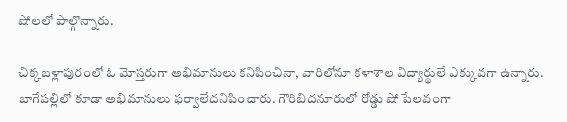షోలలో పాల్గొన్నారు.

చిక్కబళ్లాపురంలో ఓ మోస్తరుగా అభిమానులు కనిపించినా, వారిలోనూ కళాశాల విద్యార్థులే ఎక్కువగా ఉన్నారు. బాగేపల్లిలో కూడా అభిమానులు ఫర్వాలేదనిపించారు. గౌరిబిదనూరులో రోడ్డు షో పేలవంగా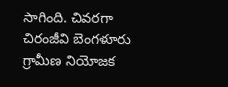సాగింది. చివరగా చిరంజీవి బెంగళూరు గ్రామీణ నియోజక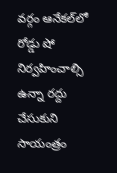వర్గం ఆనేకల్‌లో రోడ్డు షో నిర్వహించాల్సి ఉన్నా రద్దు చేసుకుని సాయంత్రం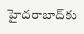హైదరాబాద్‌కు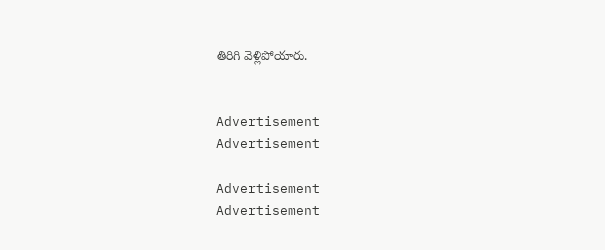తిరిగి వెళ్లిపోయారు.


Advertisement
Advertisement

Advertisement
Advertisement